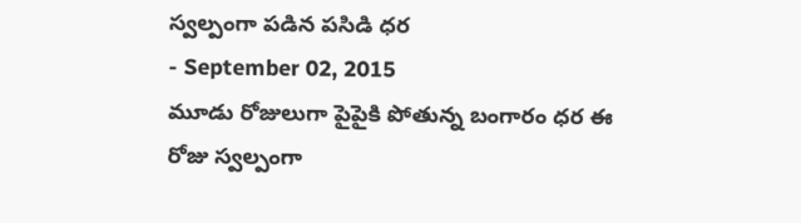స్వల్పంగా పడిన పసిడి ధర
- September 02, 2015
మూడు రోజులుగా పైపైకి పోతున్న బంగారం ధర ఈ రోజు స్వల్పంగా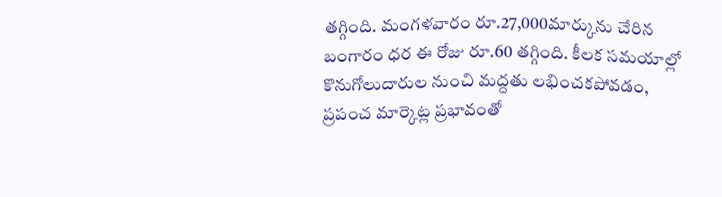తగ్గింది. మంగళవారం రూ.27,000మార్కును చేరిన బంగారం ధర ఈ రోజు రూ.60 తగ్గింది. కీలక సమయాల్లో కొనుగోలుదారుల నుంచి మద్దతు లభించకపోవడం, ప్రపంచ మార్కెట్ల ప్రభావంతో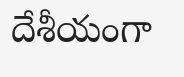దేశీయంగా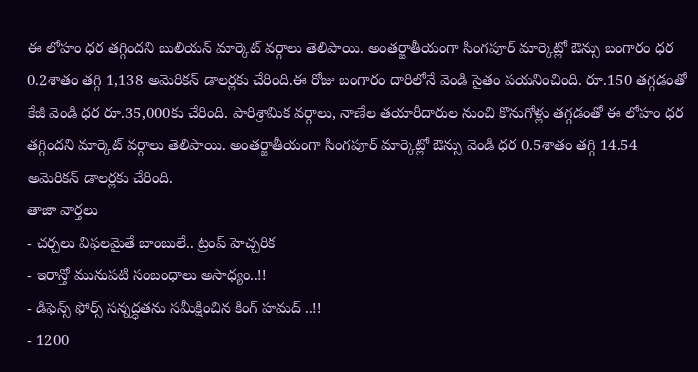ఈ లోహం ధర తగ్గిందని బులియన్ మార్కెట్ వర్గాలు తెలిపాయి. అంతర్జాతీయంగా సింగపూర్ మార్కెట్లో ఔన్సు బంగారం ధర 0.2శాతం తగ్గి 1,138 అమెరికన్ డాలర్లకు చేరింది.ఈ రోజు బంగారం దారిలోనే వెండి సైతం పయనించింది. రూ.150 తగ్గడంతో కేజీ వెండి ధర రూ.35,000కు చేరింది. పారిశ్రామిక వర్గాలు, నాణేల తయారీదారుల నుంచి కొనుగోళ్లు తగ్గడంతో ఈ లోహం ధర తగ్గిందని మార్కెట్ వర్గాలు తెలిపాయి. అంతర్జాతీయంగా సింగపూర్ మార్కెట్లో ఔన్సు వెండి ధర 0.5శాతం తగ్గి 14.54 అమెరికన్ డాలర్లకు చేరింది.
తాజా వార్తలు
- చర్చలు విఫలమైతే బాంబులే.. ట్రంప్ హెచ్చరిక
- ఇరాన్తో మునుపటి సంబంధాలు అసాధ్యం..!!
- డిఫెన్స్ ఫోర్స్ సన్నద్ధతను సమీక్షించిన కింగ్ హమద్ ..!!
- 1200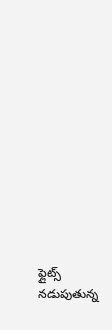ఫ్లైట్స్ నడుపుతున్న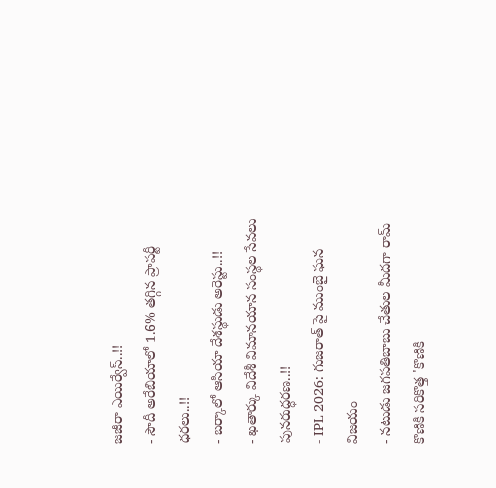జజీరా ఎయిర్వేస్..!!
- సౌదీ అరేబియాలో 1.6% తగ్గిన ప్రాపర్టీ ధరలు..!!
- బర్కాలో ఆసియా దేశస్థుడు అరెస్టు..!!
- ఖతార్కు విదేశీ విమానయాన సంస్థల సేవలు పునరుద్ధరణ..!!
- IPL 2026: గుజరాత్ పై ముంబై ఘన విజయం
- నటుడు జగపతిబాబు చేతుల మీదగా రామ్ కొణికి సరికొత్త 'కొణికి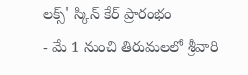లక్స్' స్కిన్ కేర్ ప్రారంభం
- మే 1 నుంచి తిరుమలలో శ్రీవారి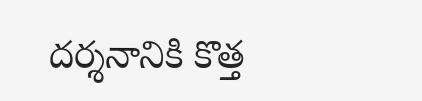దర్శనానికి కొత్త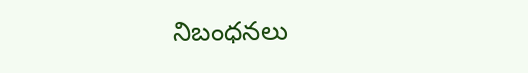నిబంధనలు